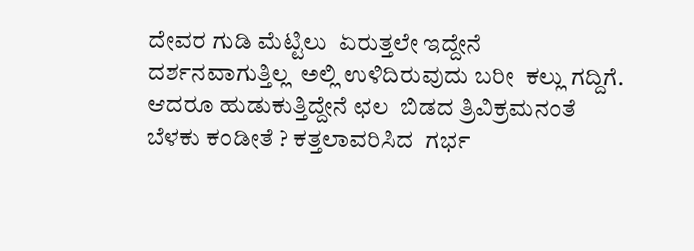ದೇವರ ಗುಡಿ ಮೆಟ್ಟಿಲು  ಏರುತ್ತಲೇ ಇದ್ದೇನೆ  ದರ್ಶನವಾಗುತ್ತಿಲ್ಲ  ಅಲ್ಲಿ ಉಳಿದಿರುವುದು ಬರೀ  ಕಲ್ಲು ಗದ್ದಿಗೆ.   ಆದರೂ ಹುಡುಕುತ್ತಿದ್ದೇನೆ ಛಲ  ಬಿಡದ ತ್ರಿವಿಕ್ರಮನಂತೆ  ಬೆಳಕು ಕಂಡೀತೆ ? ಕತ್ತಲಾವರಿಸಿದ  ಗರ್ಭ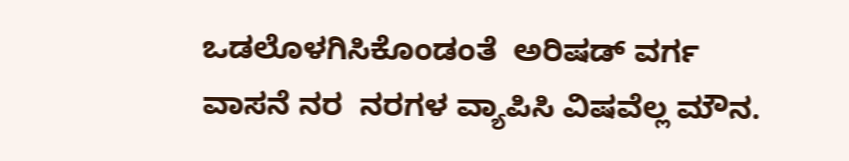ಒಡಲೊಳಗಿಸಿಕೊಂಡಂತೆ  ಅರಿಷಡ್‌ ವರ್ಗ ವಾಸನೆ ನರ  ನರಗಳ ವ್ಯಾಪಿಸಿ ವಿಷವೆಲ್ಲ ಮೌನ.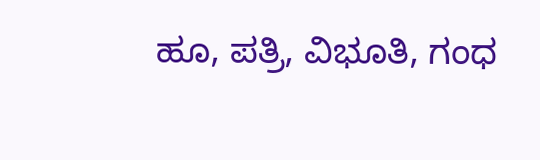ಹೂ, ಪತ್ರಿ, ವಿಭೂತಿ, ಗಂಧ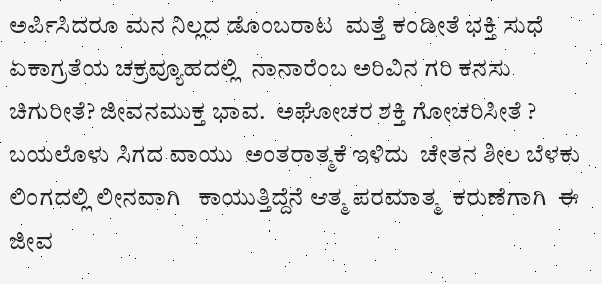ಅರ್ಪಿಸಿದರೂ ಮನ ನಿಲ್ಲದ ಡೊಂಬರಾಟ  ಮತ್ತೆ ಕಂಡೀತೆ ಭಕ್ತಿ ಸುಧೆ  ಏಕಾಗ್ರತೆಯ ಚಕ್ರವ್ಯೂಹದಲ್ಲಿ  ನಾನಾರೆಂಬ ಅರಿವಿನ ಗರಿ ಕನಸು   ಚಿಗುರೀತೆ? ಜೀವನಮುಕ್ತ ಭಾವ.  ಅಘೋಚರ ಶಕ್ತಿ ಗೋಚರಿಸೀತೆ ? ಬಯಲೊಳು ಸಿಗದ ವಾಯು  ಅಂತರಾತ್ಮಕೆ ಇಳಿದು  ಚೇತನ ಶೀಲ ಬೆಳಕು  ಲಿಂಗದಲ್ಲಿ ಲೀನವಾಗಿ   ಕಾಯುತ್ತಿದ್ದೆನೆ ಆತ್ಮ ಪರಮಾತ್ಮ  ಕರುಣೆಗಾಗಿ  ಈ ಜೀವ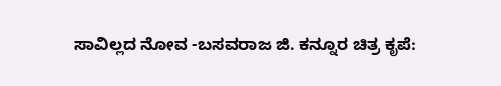ಸಾವಿಲ್ಲದ ನೋವ -ಬಸವರಾಜ ಜಿ. ಕನ್ನೂರ ಚಿತ್ರ ಕೃಪೆ: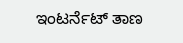ಇಂಟರ್ನೆಟ್ ತಾಣ